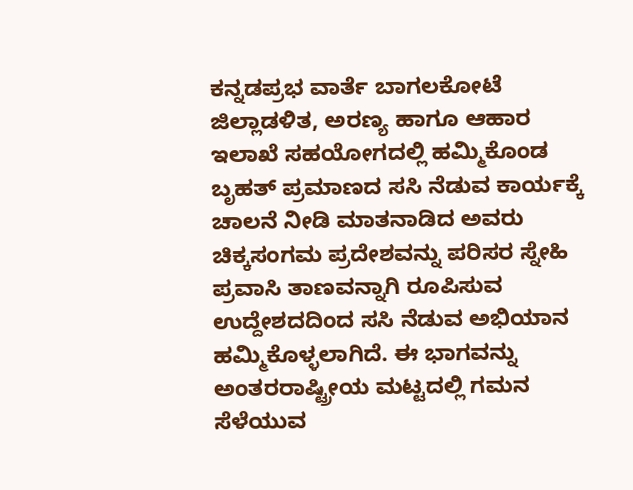ಕನ್ನಡಪ್ರಭ ವಾರ್ತೆ ಬಾಗಲಕೋಟೆ
ಜಿಲ್ಲಾಡಳಿತ, ಅರಣ್ಯ ಹಾಗೂ ಆಹಾರ ಇಲಾಖೆ ಸಹಯೋಗದಲ್ಲಿ ಹಮ್ಮಿಕೊಂಡ ಬೃಹತ್ ಪ್ರಮಾಣದ ಸಸಿ ನೆಡುವ ಕಾರ್ಯಕ್ಕೆ ಚಾಲನೆ ನೀಡಿ ಮಾತನಾಡಿದ ಅವರು ಚಿಕ್ಕಸಂಗಮ ಪ್ರದೇಶವನ್ನು ಪರಿಸರ ಸ್ನೇಹಿ ಪ್ರವಾಸಿ ತಾಣವನ್ನಾಗಿ ರೂಪಿಸುವ ಉದ್ದೇಶದದಿಂದ ಸಸಿ ನೆಡುವ ಅಭಿಯಾನ ಹಮ್ಮಿಕೊಳ್ಳಲಾಗಿದೆ. ಈ ಭಾಗವನ್ನು ಅಂತರರಾಷ್ಟ್ರೀಯ ಮಟ್ಟದಲ್ಲಿ ಗಮನ ಸೆಳೆಯುವ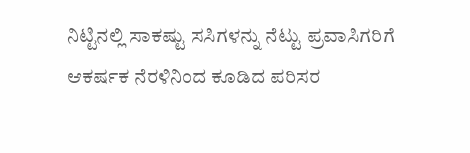ನಿಟ್ಟಿನಲ್ಲಿ ಸಾಕಷ್ಟು ಸಸಿಗಳನ್ನು ನೆಟ್ಟು ಪ್ರವಾಸಿಗರಿಗೆ ಆಕರ್ಷಕ ನೆರಳಿನಿಂದ ಕೂಡಿದ ಪರಿಸರ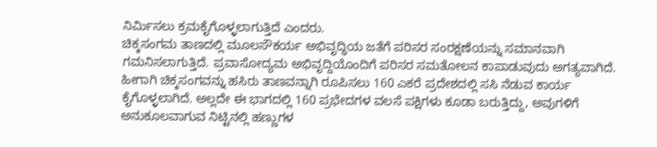ನಿರ್ಮಿಸಲು ಕ್ರಮಕೈಗೊಳ್ಳಲಾಗುತ್ತಿದೆ ಎಂದರು.
ಚಿಕ್ಕಸಂಗಮ ತಾಣದಲ್ಲಿ ಮೂಲಸೌಕರ್ಯ ಅಭಿವೃದ್ಧಿಯ ಜತೆಗೆ ಪರಿಸರ ಸಂರಕ್ಷಣೆಯನ್ನು ಸಮಾನವಾಗಿ ಗಮನಿಸಲಾಗುತ್ತಿದೆ. ಪ್ರವಾಸೋದ್ಯಮ ಅಭಿವೃದ್ದಿಯೊಂದಿಗೆ ಪರಿಸರ ಸಮತೋಲನ ಕಾಪಾಡುವುದು ಅಗತ್ಯವಾಗಿದೆ. ಹೀಗಾಗಿ ಚಿಕ್ಕಸಂಗವನ್ನು ಹಸಿರು ತಾಣವನ್ನಾಗಿ ರೂಪಿಸಲು 160 ಎಕರೆ ಪ್ರದೇಶದಲ್ಲಿ ಸಸಿ ನೆಡುವ ಕಾರ್ಯ ಕೈಗೊಳ್ಳಲಾಗಿದೆ. ಅಲ್ಲದೇ ಈ ಭಾಗದಲ್ಲಿ 160 ಪ್ರಭೇದಗಳ ವಲಸೆ ಪಕ್ಷಿಗಳು ಕೂಡಾ ಬರುತ್ತಿದ್ದು, ಅವುಗಳಿಗೆ ಅನುಕೂಲವಾಗುವ ನಿಟ್ಟಿನಲ್ಲಿ ಹಣ್ಣುಗಳ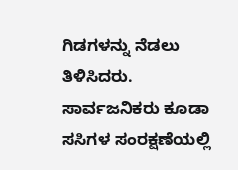ಗಿಡಗಳನ್ನು ನೆಡಲು ತಿಳಿಸಿದರು. ಸಾರ್ವಜನಿಕರು ಕೂಡಾ ಸಸಿಗಳ ಸಂರಕ್ಷಣೆಯಲ್ಲಿ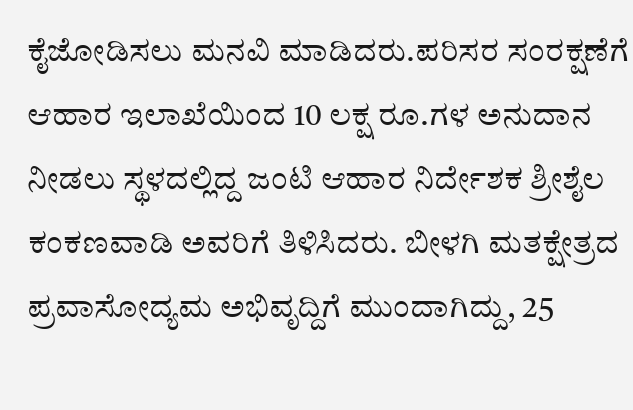ಕೈಜೋಡಿಸಲು ಮನವಿ ಮಾಡಿದರು.ಪರಿಸರ ಸಂರಕ್ಷಣೆಗೆ ಆಹಾರ ಇಲಾಖೆಯಿಂದ 10 ಲಕ್ಷ ರೂ.ಗಳ ಅನುದಾನ ನೀಡಲು ಸ್ಥಳದಲ್ಲಿದ್ದ ಜಂಟಿ ಆಹಾರ ನಿರ್ದೇಶಕ ಶ್ರೀಶೈಲ ಕಂಕಣವಾಡಿ ಅವರಿಗೆ ತಿಳಿಸಿದರು. ಬೀಳಗಿ ಮತಕ್ಷೇತ್ರದ ಪ್ರವಾಸೋದ್ಯಮ ಅಭಿವೃದ್ದಿಗೆ ಮುಂದಾಗಿದ್ದು, 25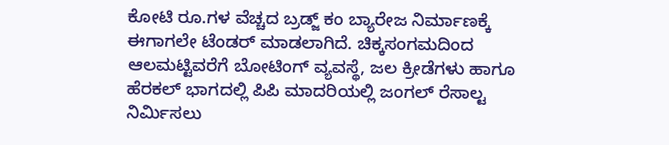ಕೋಟಿ ರೂ.ಗಳ ವೆಚ್ಚದ ಬ್ರಡ್ಜ್ ಕಂ ಬ್ಯಾರೇಜ ನಿರ್ಮಾಣಕ್ಕೆ ಈಗಾಗಲೇ ಟೆಂಡರ್ ಮಾಡಲಾಗಿದೆ. ಚಿಕ್ಕಸಂಗಮದಿಂದ ಆಲಮಟ್ಟಿವರೆಗೆ ಬೋಟಿಂಗ್ ವ್ಯವಸ್ಥೆ, ಜಲ ಕ್ರೀಡೆಗಳು ಹಾಗೂ ಹೆರಕಲ್ ಭಾಗದಲ್ಲಿ ಪಿಪಿ ಮಾದರಿಯಲ್ಲಿ ಜಂಗಲ್ ರೆಸಾಲ್ಟ ನಿರ್ಮಿಸಲು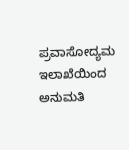ಪ್ರವಾಸೋದ್ಯಮ ಇಲಾಖೆಯಿಂದ ಅನುಮತಿ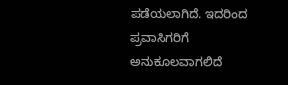ಪಡೆಯಲಾಗಿದೆ. ಇದರಿಂದ ಪ್ರವಾಸಿಗರಿಗೆ ಅನುಕೂಲವಾಗಲಿದೆ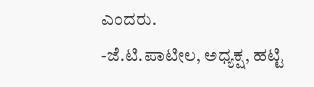ಎಂದರು.
-ಜೆ.ಟಿ.ಪಾಟೀಲ, ಅಧ್ಯಕ್ಷ, ಹಟ್ಟಿ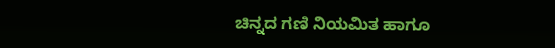ಚಿನ್ನದ ಗಣಿ ನಿಯಮಿತ ಹಾಗೂ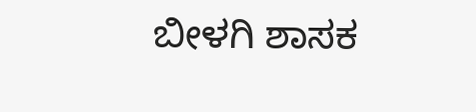ಬೀಳಗಿ ಶಾಸಕ